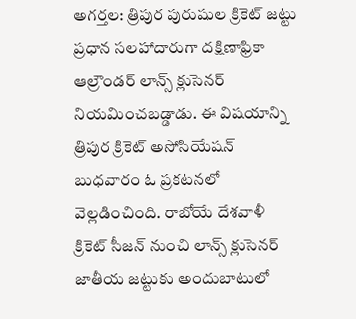అగర్తల: త్రిపుర పురుషుల క్రికెట్ జట్టు ప్రధాన సలహాదారుగా దక్షిణాఫ్రికా ఆల్రౌండర్ లాన్స్ క్లుసెనర్ నియమించబడ్డాడు. ఈ విషయాన్ని త్రిపుర క్రికెట్ అసోసియేషన్ బుధవారం ఓ ప్రకటనలో వెల్లడించింది. రాబోయే దేశవాళీ క్రికెట్ సీజన్ నుంచి లాన్స్ క్లుసెనర్ జాతీయ జట్టుకు అందుబాటులో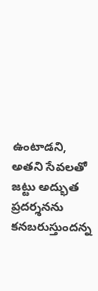ఉంటాడని, అతని సేవలతో జట్టు అద్భుత ప్రదర్శనను కనబరుస్తుందన్న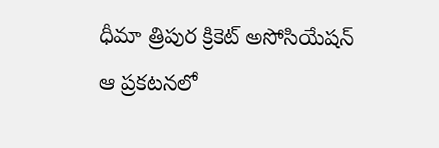ధీమా త్రిపుర క్రికెట్ అసోసియేషన్ ఆ ప్రకటనలో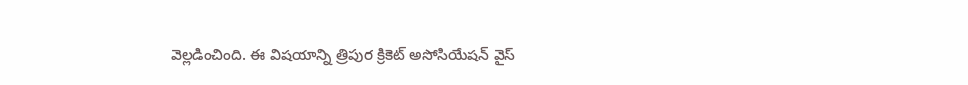వెల్లడించింది. ఈ విషయాన్ని త్రిపుర క్రికెట్ అసోసియేషన్ వైస్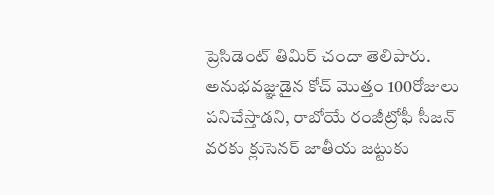ప్రెసిడెంట్ తిమిర్ చందా తెలిపారు. అనుభవజ్ఞుడైన కోచ్ మొత్తం 100రోజులు పనిచేస్తాడని, రాబోయే రంజీట్రోఫీ సీజన్ వరకు క్లుసెనర్ జాతీయ జట్టుకు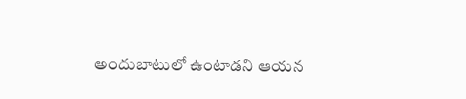అందుబాటులో ఉంటాడని ఆయన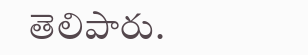తెలిపారు.